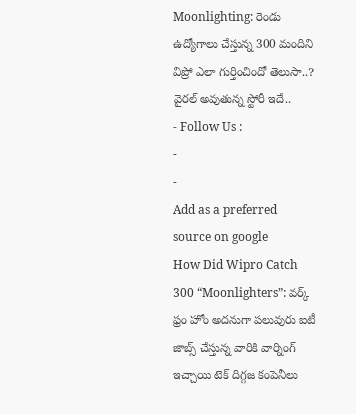Moonlighting: రెండు ఉద్యోగాలు చేస్తున్న 300 మందిని విప్రో ఎలా గుర్తించిందో తెలుసా..? వైరల్ అవుతున్న స్టోరీ ఇదే..
- Follow Us :
-
-
Add as a preferred
source on google
How Did Wipro Catch 300 “Moonlighters”: వర్క్ ఫ్రం హోం అదనుగా పలువురు ఐటీ జాబ్స్ చేస్తున్న వారికి వార్నింగ్ ఇచ్చాయి టెక్ దిగ్గజ కంపెనీలు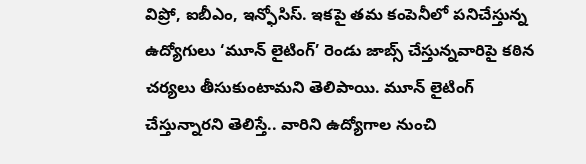విప్రో, ఐబీఎం, ఇన్ఫోసిస్. ఇకపై తమ కంపెనీలో పనిచేస్తున్న ఉద్యోగులు ‘మూన్ లైటింగ్’ రెండు జాబ్స్ చేస్తున్నవారిపై కఠిన చర్యలు తీసుకుంటామని తెలిపాయి. మూన్ లైటింగ్ చేస్తున్నారని తెలిస్తే.. వారిని ఉద్యోగాల నుంచి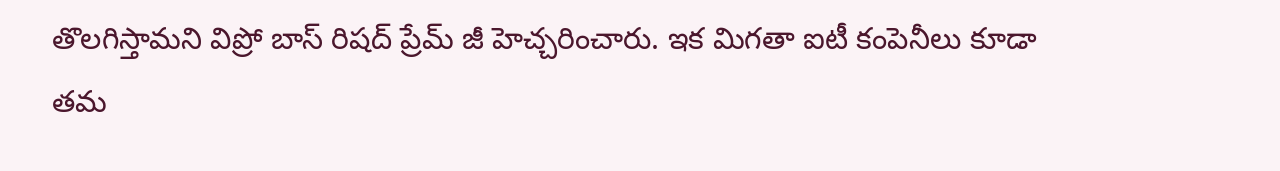తొలగిస్తామని విప్రో బాస్ రిషద్ ప్రేమ్ జీ హెచ్చరించారు. ఇక మిగతా ఐటీ కంపెనీలు కూడా తమ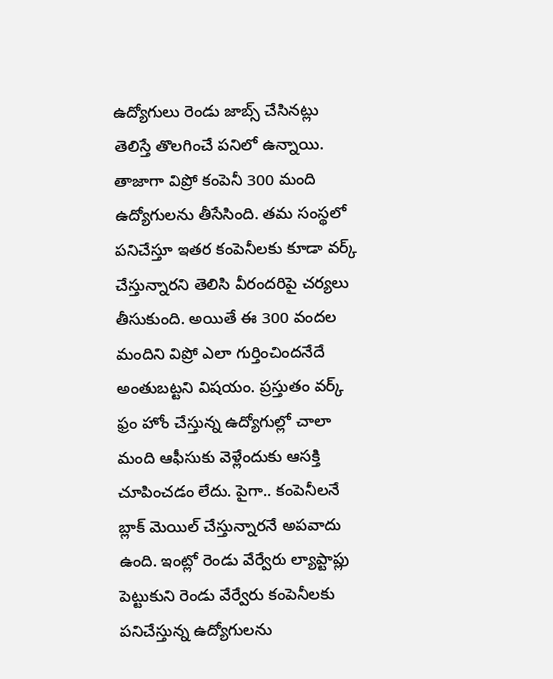ఉద్యోగులు రెండు జాబ్స్ చేసినట్లు తెలిస్తే తొలగించే పనిలో ఉన్నాయి.
తాజాగా విప్రో కంపెనీ 300 మంది ఉద్యోగులను తీసేసింది. తమ సంస్థలో పనిచేస్తూ ఇతర కంపెనీలకు కూడా వర్క్ చేస్తున్నారని తెలిసి వీరందరిపై చర్యలు తీసుకుంది. అయితే ఈ 300 వందల మందిని విప్రో ఎలా గుర్తించిందనేదే అంతుబట్టని విషయం. ప్రస్తుతం వర్క్ ఫ్రం హోం చేస్తున్న ఉద్యోగుల్లో చాలా మంది ఆఫీసుకు వెళ్లేందుకు ఆసక్తి చూపించడం లేదు. పైగా.. కంపెనీలనే బ్లాక్ మెయిల్ చేస్తున్నారనే అపవాదు ఉంది. ఇంట్లో రెండు వేర్వేరు ల్యాప్టాప్లు పెట్టుకుని రెండు వేర్వేరు కంపెనీలకు పనిచేస్తున్న ఉద్యోగులను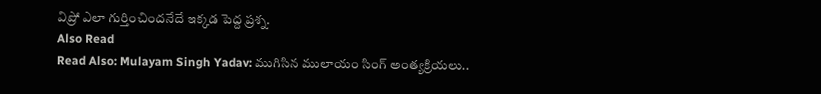విప్రో ఎలా గుర్తించిందనేదే ఇక్కడ పెద్ద ప్రశ్న.
Also Read
Read Also: Mulayam Singh Yadav: ముగిసిన ములాయం సింగ్ అంత్యక్రియలు..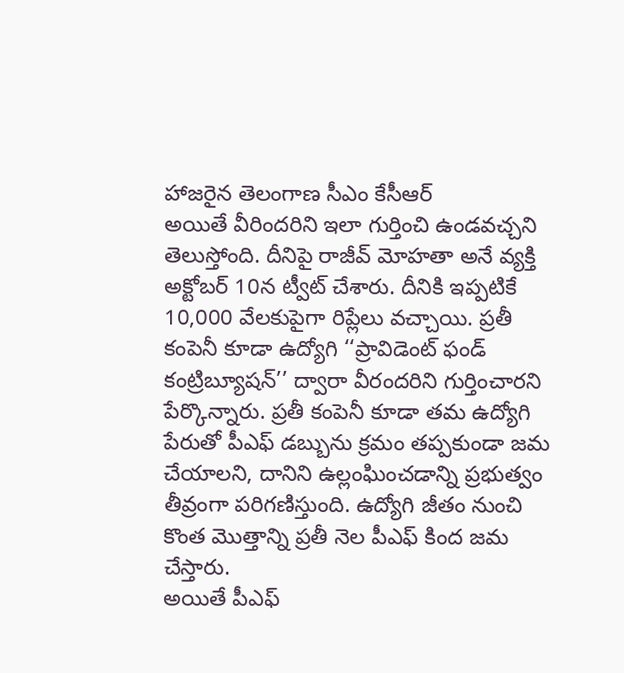హాజరైన తెలంగాణ సీఎం కేసీఆర్
అయితే వీరిందరిని ఇలా గుర్తించి ఉండవచ్చని తెలుస్తోంది. దీనిపై రాజీవ్ మోహతా అనే వ్యక్తి అక్టోబర్ 10న ట్వీట్ చేశారు. దీనికి ఇప్పటికే 10,000 వేలకుపైగా రిప్లేలు వచ్చాయి. ప్రతీ కంపెనీ కూడా ఉద్యోగి ‘‘ప్రావిడెంట్ ఫండ్ కంట్రిబ్యూషన్’’ ద్వారా వీరందరిని గుర్తించారని పేర్కొన్నారు. ప్రతీ కంపెనీ కూడా తమ ఉద్యోగి పేరుతో పీఎఫ్ డబ్బును క్రమం తప్పకుండా జమ చేయాలని, దానిని ఉల్లంఘించడాన్ని ప్రభుత్వం తీవ్రంగా పరిగణిస్తుంది. ఉద్యోగి జీతం నుంచి కొంత మొత్తాన్ని ప్రతీ నెల పీఎఫ్ కింద జమ చేస్తారు.
అయితే పీఎఫ్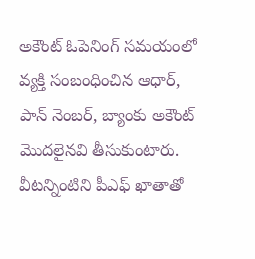అకౌంట్ ఓపెనింగ్ సమయంలో వ్యక్తి సంబంధించిన ఆధార్, పాన్ నెంబర్, బ్యాంకు అకౌంట్ మొదలైనవి తీసుకుంటారు. వీటన్నింటిని పీఎఫ్ ఖాతాతో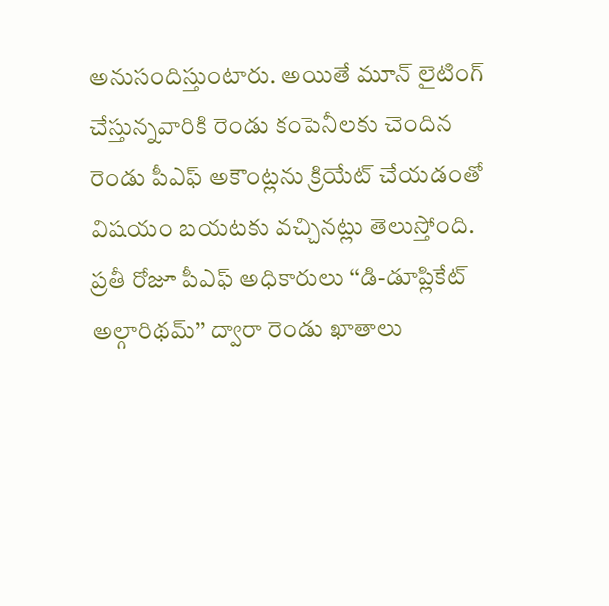అనుసందిస్తుంటారు. అయితే మూన్ లైటింగ్ చేస్తున్నవారికి రెండు కంపెనీలకు చెందిన రెండు పీఎఫ్ అకౌంట్లను క్రియేట్ చేయడంతో విషయం బయటకు వచ్చినట్లు తెలుస్తోంది. ప్రతీ రోజూ పీఎఫ్ అధికారులు ‘‘డి-డూప్లికేట్ అల్గారిథమ్’’ ద్వారా రెండు ఖాతాలు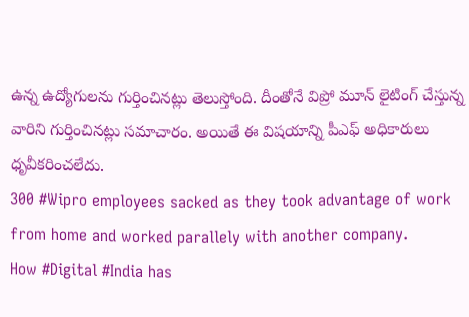ఉన్న ఉద్యోగులను గుర్తించినట్లు తెలుస్తోంది. దీంతోనే విప్రో మూన్ లైటింగ్ చేస్తున్న వారిని గుర్తించినట్లు సమాచారం. అయితే ఈ విషయాన్ని పీఎఫ్ అధికారులు ధృవీకరించలేదు.
300 #Wipro employees sacked as they took advantage of work from home and worked parallely with another company.
How #Digital #India has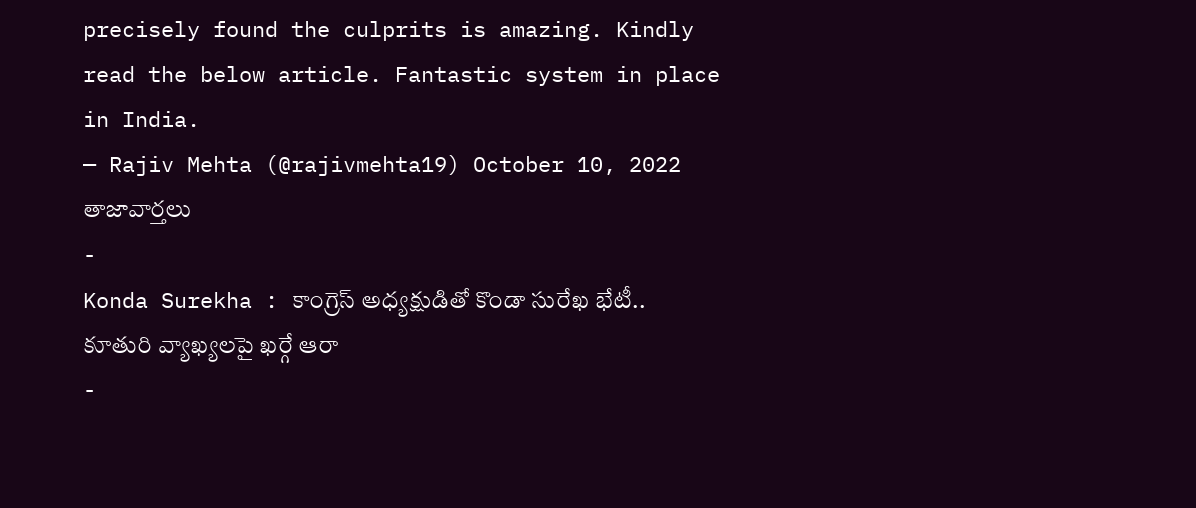precisely found the culprits is amazing. Kindly read the below article. Fantastic system in place in India.
— Rajiv Mehta (@rajivmehta19) October 10, 2022
తాజావార్తలు
-
Konda Surekha : కాంగ్రెస్ అధ్యక్షుడితో కొండా సురేఖ భేటీ.. కూతురి వ్యాఖ్యలపై ఖర్గే ఆరా
-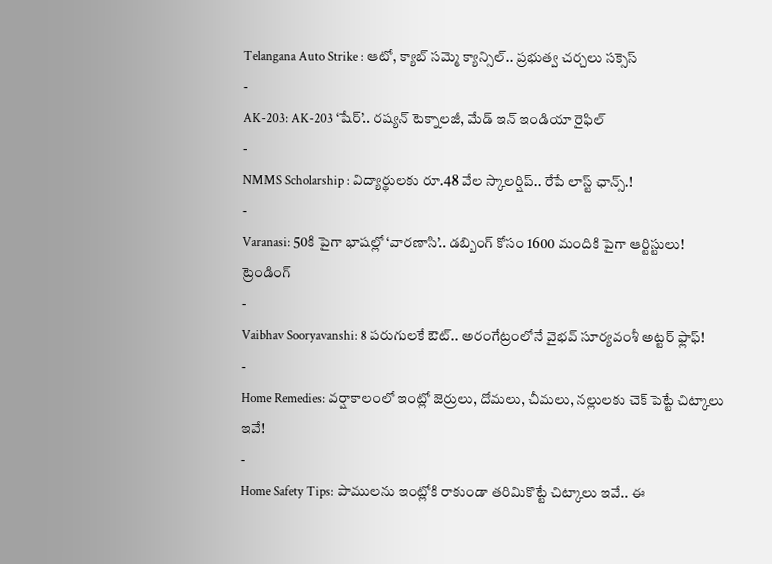Telangana Auto Strike : ఆటో, క్యాబ్ సమ్మె క్యాన్సిల్.. ప్రభుత్వ చర్చలు సక్సెస్
-
AK-203: AK-203 ‘షేర్’.. రష్యన్ టెక్నాలజీ, మేడ్ ఇన్ ఇండియా రైఫిల్
-
NMMS Scholarship : విద్యార్థులకు రూ.48 వేల స్కాలర్షిప్.. రేపే లాస్ట్ ఛాన్స్.!
-
Varanasi: 50కి పైగా భాషల్లో ‘వారణాసి’.. డబ్బింగ్ కోసం 1600 మందికి పైగా ఆర్టిస్టులు!
ట్రెండింగ్
-
Vaibhav Sooryavanshi: 8 పరుగులకే ఔట్.. అరంగేట్రంలోనే వైభవ్ సూర్యవంశీ అట్టర్ ఫ్లాఫ్!
-
Home Remedies: వర్షాకాలంలో ఇంట్లో జెర్రులు, దోమలు, చీమలు, నల్లులకు చెక్ పెట్టే చిట్కాలు ఇవే!
-
Home Safety Tips: పాములను ఇంట్లోకి రాకుండా తరిమికొట్టే చిట్కాలు ఇవే.. ఈ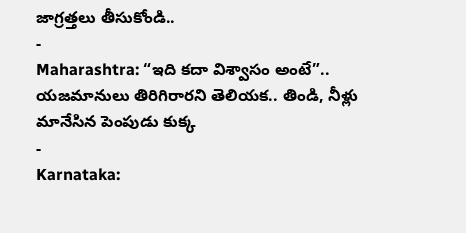జాగ్రత్తలు తీసుకోండి..
-
Maharashtra: “ఇది కదా విశ్వాసం అంటే”.. యజమానులు తిరిగిరారని తెలియక.. తిండి, నీళ్లు మానేసిన పెంపుడు కుక్క
-
Karnataka: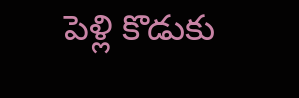పెళ్లి కొడుకు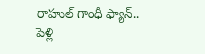రాహుల్ గాంధీ ఫ్యాన్.. పెళ్లి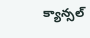క్యాన్సల్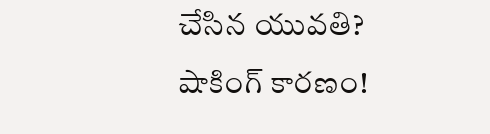చేసిన యువతి? షాకింగ్ కారణం!